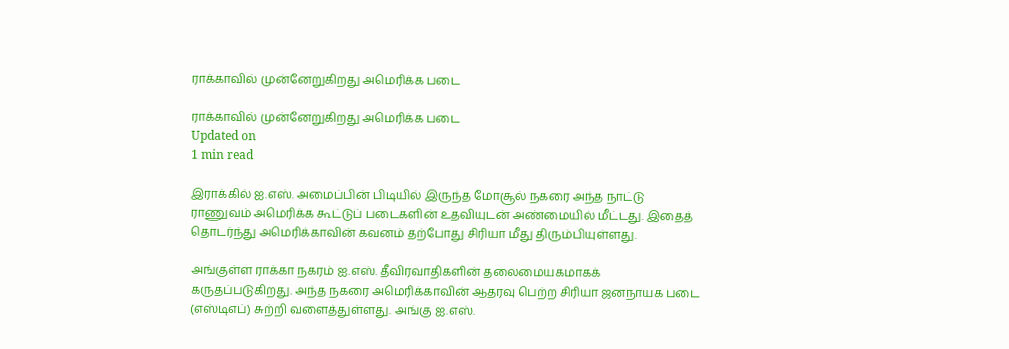ராக்காவில் முன்னேறுகிறது அமெரிக்க படை

ராக்காவில் முன்னேறுகிறது அமெரிக்க படை
Updated on
1 min read

இராக்கில் ஐ.எஸ். அமைப்பின் பிடியில் இருந்த மோசூல் நகரை அந்த நாட்டு ராணுவம் அமெரிக்க கூட்டுப் படைகளின் உதவியுடன் அண்மையில் மீட்டது. இதைத் தொடர்ந்து அமெரிக்காவின் கவனம் தற்போது சிரியா மீது திரும்பியுள்ளது.

அங்குள்ள ராக்கா நகரம் ஐ.எஸ். தீவிரவாதிகளின் தலைமையகமாகக் கருதப்படுகிறது. அந்த நகரை அமெரிக்காவின் ஆதரவு பெற்ற சிரியா ஜனநாயக படை (எஸ்டிஎப்) சுற்றி வளைத்துள்ளது. அங்கு ஐ.எஸ்.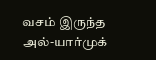வசம் இருந்த அல்-யார்முக்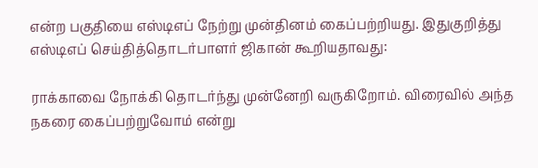என்ற பகுதியை எஸ்டிஎப் நேற்று முன்தினம் கைப்பற்றியது. இதுகுறித்து எஸ்டிஎப் செய்தித்தொடர்பாளர் ஜிகான் கூறியதாவது:

ராக்காவை நோக்கி தொடர்ந்து முன்னேறி வருகிறோம். விரைவில் அந்த நகரை கைப்பற்றுவோம் என்று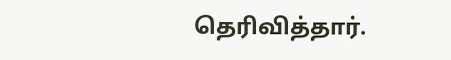தெரிவித்தார்.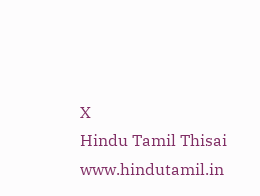X
Hindu Tamil Thisai
www.hindutamil.in